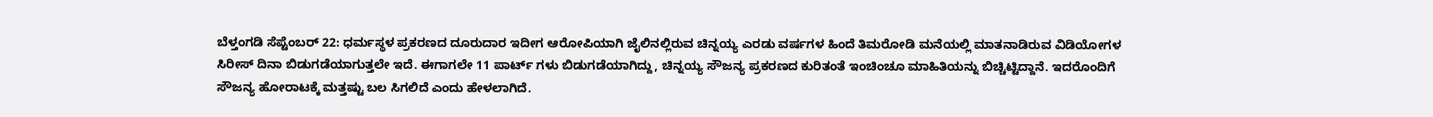ಬೆಳ್ತಂಗಡಿ ಸೆಪ್ಟೆಂಬರ್ 22: ಧರ್ಮಸ್ಥಳ ಪ್ರಕರಣದ ದೂರುದಾರ ಇದೀಗ ಆರೋಪಿಯಾಗಿ ಜೈಲಿನಲ್ಲಿರುವ ಚಿನ್ನಯ್ಯ ಎರಡು ವರ್ಷಗಳ ಹಿಂದೆ ತಿಮರೋಡಿ ಮನೆಯಲ್ಲಿ ಮಾತನಾಡಿರುವ ವಿಡಿಯೋಗಳ ಸಿರೀಸ್ ದಿನಾ ಬಿಡುಗಡೆಯಾಗುತ್ತಲೇ ಇದೆ. ಈಗಾಗಲೇ 11 ಪಾರ್ಟ್ ಗಳು ಬಿಡುಗಡೆಯಾಗಿದ್ದು, ಚಿನ್ನಯ್ಯ ಸೌಜನ್ಯ ಪ್ರಕರಣದ ಕುರಿತಂತೆ ಇಂಚಿಂಚೂ ಮಾಹಿತಿಯನ್ನು ಬಿಚ್ಚಿಟ್ಟಿದ್ದಾನೆ. ಇದರೊಂದಿಗೆ ಸೌಜನ್ಯ ಹೋರಾಟಕ್ಕೆ ಮತ್ತಷ್ಟು ಬಲ ಸಿಗಲಿದೆ ಎಂದು ಹೇಳಲಾಗಿದೆ.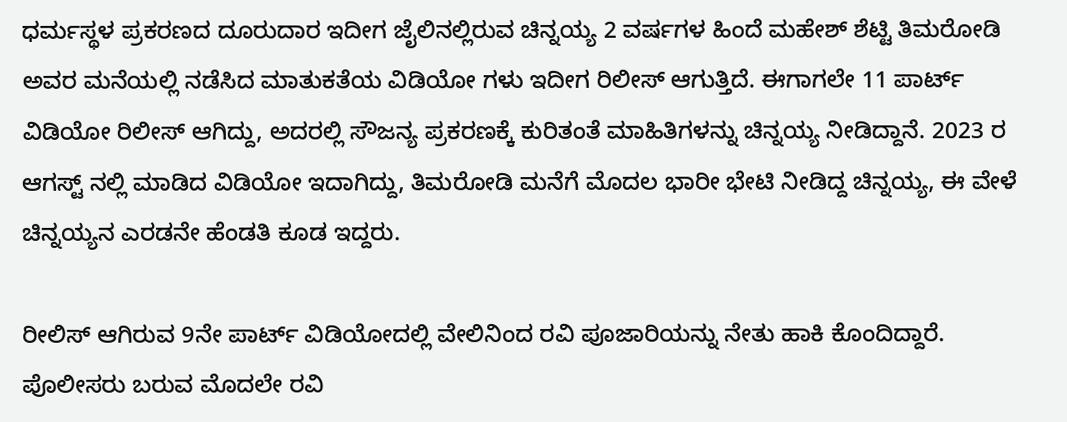ಧರ್ಮಸ್ಥಳ ಪ್ರಕರಣದ ದೂರುದಾರ ಇದೀಗ ಜೈಲಿನಲ್ಲಿರುವ ಚಿನ್ನಯ್ಯ 2 ವರ್ಷಗಳ ಹಿಂದೆ ಮಹೇಶ್ ಶೆಟ್ಟಿ ತಿಮರೋಡಿ ಅವರ ಮನೆಯಲ್ಲಿ ನಡೆಸಿದ ಮಾತುಕತೆಯ ವಿಡಿಯೋ ಗಳು ಇದೀಗ ರಿಲೀಸ್ ಆಗುತ್ತಿದೆ. ಈಗಾಗಲೇ 11 ಪಾರ್ಟ್ ವಿಡಿಯೋ ರಿಲೀಸ್ ಆಗಿದ್ದು, ಅದರಲ್ಲಿ ಸೌಜನ್ಯ ಪ್ರಕರಣಕ್ಕೆ ಕುರಿತಂತೆ ಮಾಹಿತಿಗಳನ್ನು ಚಿನ್ನಯ್ಯ ನೀಡಿದ್ದಾನೆ. 2023 ರ ಆಗಸ್ಟ್ ನಲ್ಲಿ ಮಾಡಿದ ವಿಡಿಯೋ ಇದಾಗಿದ್ದು, ತಿಮರೋಡಿ ಮನೆಗೆ ಮೊದಲ ಭಾರೀ ಭೇಟಿ ನೀಡಿದ್ದ ಚಿನ್ನಯ್ಯ, ಈ ವೇಳೆ ಚಿನ್ನಯ್ಯನ ಎರಡನೇ ಹೆಂಡತಿ ಕೂಡ ಇದ್ದರು.

ರೀಲಿಸ್ ಆಗಿರುವ 9ನೇ ಪಾರ್ಟ್ ವಿಡಿಯೋದಲ್ಲಿ ವೇಲಿನಿಂದ ರವಿ ಪೂಜಾರಿಯನ್ನು ನೇತು ಹಾಕಿ ಕೊಂದಿದ್ದಾರೆ. ಪೊಲೀಸರು ಬರುವ ಮೊದಲೇ ರವಿ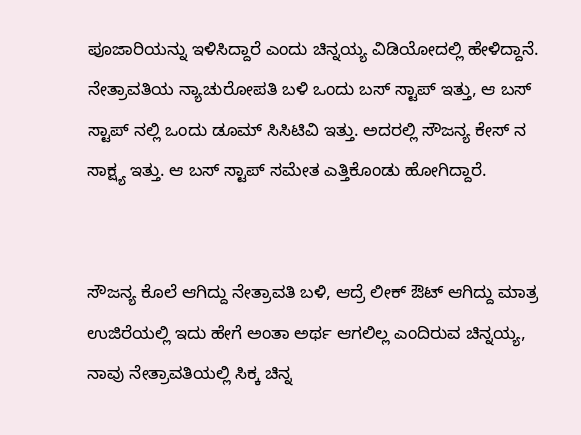ಪೂಜಾರಿಯನ್ನು ಇಳಿಸಿದ್ದಾರೆ ಎಂದು ಚಿನ್ನಯ್ಯ ವಿಡಿಯೋದಲ್ಲಿ ಹೇಳಿದ್ದಾನೆ. ನೇತ್ರಾವತಿಯ ನ್ಯಾಚುರೋಪತಿ ಬಳಿ ಒಂದು ಬಸ್ ಸ್ಟಾಪ್ ಇತ್ತು, ಆ ಬಸ್ ಸ್ಟಾಪ್ ನಲ್ಲಿ ಒಂದು ಡೂಮ್ ಸಿಸಿಟಿವಿ ಇತ್ತು. ಅದರಲ್ಲಿ ಸೌಜನ್ಯ ಕೇಸ್ ನ ಸಾಕ್ಷ್ಯ ಇತ್ತು. ಆ ಬಸ್ ಸ್ಟಾಪ್ ಸಮೇತ ಎತ್ತಿಕೊಂಡು ಹೋಗಿದ್ದಾರೆ.


ಸೌಜನ್ಯ ಕೊಲೆ ಆಗಿದ್ದು ನೇತ್ರಾವತಿ ಬಳಿ, ಆದ್ರೆ ಲೀಕ್ ಔಟ್ ಆಗಿದ್ದು ಮಾತ್ರ ಉಜಿರೆಯಲ್ಲಿ ಇದು ಹೇಗೆ ಅಂತಾ ಅರ್ಥ ಆಗಲಿಲ್ಲ ಎಂದಿರುವ ಚಿನ್ನಯ್ಯ, ನಾವು ನೇತ್ರಾವತಿಯಲ್ಲಿ ಸಿಕ್ಕ ಚಿನ್ನ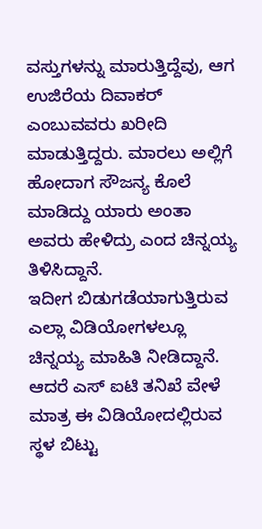ವಸ್ತುಗಳನ್ನು ಮಾರುತ್ತಿದ್ದೆವು, ಆಗ ಉಜಿರೆಯ ದಿವಾಕರ್ ಎಂಬುವವರು ಖರೀದಿ ಮಾಡುತ್ತಿದ್ದರು. ಮಾರಲು ಅಲ್ಲಿಗೆ ಹೋದಾಗ ಸೌಜನ್ಯ ಕೊಲೆ ಮಾಡಿದ್ದು ಯಾರು ಅಂತಾ ಅವರು ಹೇಳಿದ್ರು ಎಂದ ಚಿನ್ನಯ್ಯ ತಿಳಿಸಿದ್ದಾನೆ.
ಇದೀಗ ಬಿಡುಗಡೆಯಾಗುತ್ತಿರುವ ಎಲ್ಲಾ ವಿಡಿಯೋಗಳಲ್ಲೂ ಚಿನ್ನಯ್ಯ ಮಾಹಿತಿ ನೀಡಿದ್ದಾನೆ. ಆದರೆ ಎಸ್ ಐಟಿ ತನಿಖೆ ವೇಳೆ ಮಾತ್ರ ಈ ವಿಡಿಯೋದಲ್ಲಿರುವ ಸ್ಥಳ ಬಿಟ್ಟು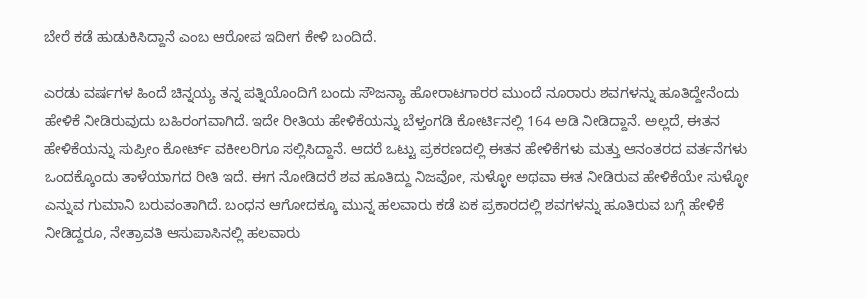ಬೇರೆ ಕಡೆ ಹುಡುಕಿಸಿದ್ದಾನೆ ಎಂಬ ಆರೋಪ ಇದೀಗ ಕೇಳಿ ಬಂದಿದೆ.

ಎರಡು ವರ್ಷಗಳ ಹಿಂದೆ ಚಿನ್ನಯ್ಯ ತನ್ನ ಪತ್ನಿಯೊಂದಿಗೆ ಬಂದು ಸೌಜನ್ಯಾ ಹೋರಾಟಗಾರರ ಮುಂದೆ ನೂರಾರು ಶವಗಳನ್ನು ಹೂತಿದ್ದೇನೆಂದು ಹೇಳಿಕೆ ನೀಡಿರುವುದು ಬಹಿರಂಗವಾಗಿದೆ. ಇದೇ ರೀತಿಯ ಹೇಳಿಕೆಯನ್ನು ಬೆಳ್ತಂಗಡಿ ಕೋರ್ಟಿನಲ್ಲಿ 164 ಅಡಿ ನೀಡಿದ್ದಾನೆ. ಅಲ್ಲದೆ, ಈತನ ಹೇಳಿಕೆಯನ್ನು ಸುಪ್ರೀಂ ಕೋರ್ಟ್ ವಕೀಲರಿಗೂ ಸಲ್ಲಿಸಿದ್ದಾನೆ. ಆದರೆ ಒಟ್ಟು ಪ್ರಕರಣದಲ್ಲಿ ಈತನ ಹೇಳಿಕೆಗಳು ಮತ್ತು ಆನಂತರದ ವರ್ತನೆಗಳು ಒಂದಕ್ಕೊಂದು ತಾಳೆಯಾಗದ ರೀತಿ ಇದೆ. ಈಗ ನೋಡಿದರೆ ಶವ ಹೂತಿದ್ದು ನಿಜವೋ, ಸುಳ್ಳೋ ಅಥವಾ ಈತ ನೀಡಿರುವ ಹೇಳಿಕೆಯೇ ಸುಳ್ಳೋ ಎನ್ನುವ ಗುಮಾನಿ ಬರುವಂತಾಗಿದೆ. ಬಂಧನ ಆಗೋದಕ್ಕೂ ಮುನ್ನ ಹಲವಾರು ಕಡೆ ಏಕ ಪ್ರಕಾರದಲ್ಲಿ ಶವಗಳನ್ನು ಹೂತಿರುವ ಬಗ್ಗೆ ಹೇಳಿಕೆ ನೀಡಿದ್ದರೂ, ನೇತ್ರಾವತಿ ಆಸುಪಾಸಿನಲ್ಲಿ ಹಲವಾರು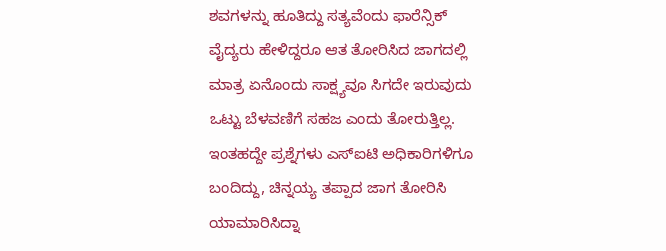ಶವಗಳನ್ನು ಹೂತಿದ್ದು ಸತ್ಯವೆಂದು ಫಾರೆನ್ಸಿಕ್ ವೈದ್ಯರು ಹೇಳಿದ್ದರೂ ಆತ ತೋರಿಸಿದ ಜಾಗದಲ್ಲಿ ಮಾತ್ರ ಏನೊಂದು ಸಾಕ್ಷ್ಯವೂ ಸಿಗದೇ ಇರುವುದು ಒಟ್ಟು ಬೆಳವಣಿಗೆ ಸಹಜ ಎಂದು ತೋರುತ್ತಿಲ್ಲ. ಇಂತಹದ್ದೇ ಪ್ರಶ್ನೆಗಳು ಎಸ್ಐಟಿ ಅಧಿಕಾರಿಗಳಿಗೂ ಬಂದಿದ್ದು, ಚಿನ್ನಯ್ಯ ತಪ್ಪಾದ ಜಾಗ ತೋರಿಸಿ ಯಾಮಾರಿಸಿದ್ನಾ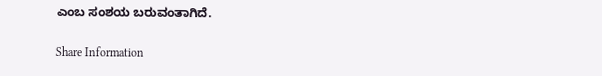ಎಂಬ ಸಂಶಯ ಬರುವಂತಾಗಿದೆ.

Share Information